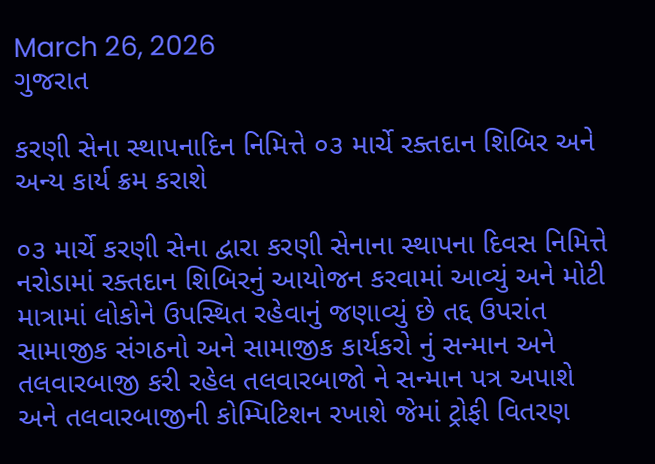March 26, 2026
ગુજરાત

કરણી સેના સ્થાપનાદિન નિમિત્તે ૦૩ માર્ચે રક્તદાન શિબિર અને અન્ય કાર્ય ક્રમ કરાશે

૦૩ માર્ચે કરણી સેના દ્વારા કરણી સેનાના સ્થાપના દિવસ નિમિત્તે નરોડામાં રક્તદાન શિબિરનું આયોજન કરવામાં આવ્યું અને મોટી માત્રામાં લોકોને ઉપસ્થિત રહેવાનું જણાવ્યું છે તદ્દ ઉપરાંત સામાજીક સંગઠનો અને સામાજીક કાર્યકરો નું સન્માન અને તલવારબાજી કરી રહેલ તલવારબાજો ને સન્માન પત્ર અપાશે અને તલવારબાજીની કોમ્પિટિશન રખાશે જેમાં ટ્રોફી વિતરણ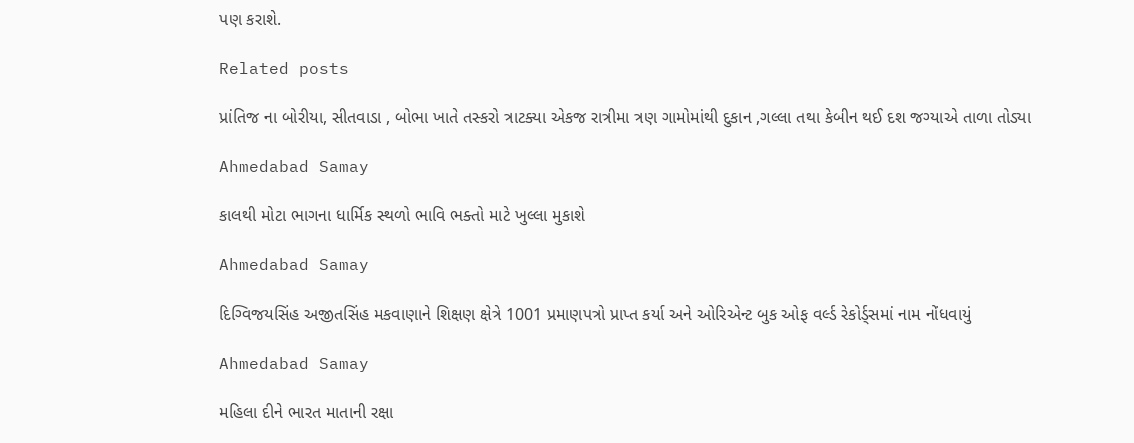પણ કરાશે.

Related posts

પ્રાંતિજ ના બોરીયા, સીતવાડા , બોભા ખાતે તસ્કરો ત્રાટક્યા એકજ રાત્રીમા ત્રણ ગામોમાંથી દુકાન ,ગલ્લા તથા કેબીન થઈ દશ જગ્યાએ તાળા તોડ્યા

Ahmedabad Samay

કાલથી મોટા ભાગના ધાર્મિક સ્થળો ભાવિ ભક્તો માટે ખુલ્લા મુકાશે

Ahmedabad Samay

દિગ્વિજયસિંહ અજીતસિંહ મકવાણાને શિક્ષણ ક્ષેત્રે 1001 પ્રમાણપત્રો પ્રાપ્ત કર્યા અને ઓરિએન્ટ બુક ઓફ વર્લ્ડ રેકોર્ડ્સમાં નામ નોંધવાયું

Ahmedabad Samay

મહિલા દીને ભારત માતાની રક્ષા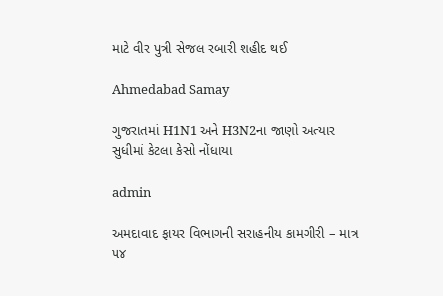માટે વીર પુત્રી સેજલ રબારી શહીદ થઈ

Ahmedabad Samay

ગુજરાતમાં H1N1 અને H3N2ના જાણો અત્યાર સુધીમાં કેટલા કેસો નોંધાયા

admin

અમદાવાદ ફાયર વિભાગની સરાહનીય કામગીરી – માત્ર ૫૪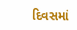દિવસમાં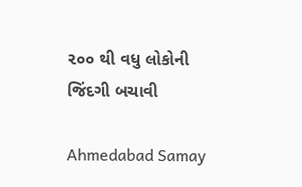૨૦૦ થી વધુ લોકોની જિંદગી બચાવી

Ahmedabad Samay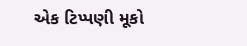એક ટિપ્પણી મૂકો